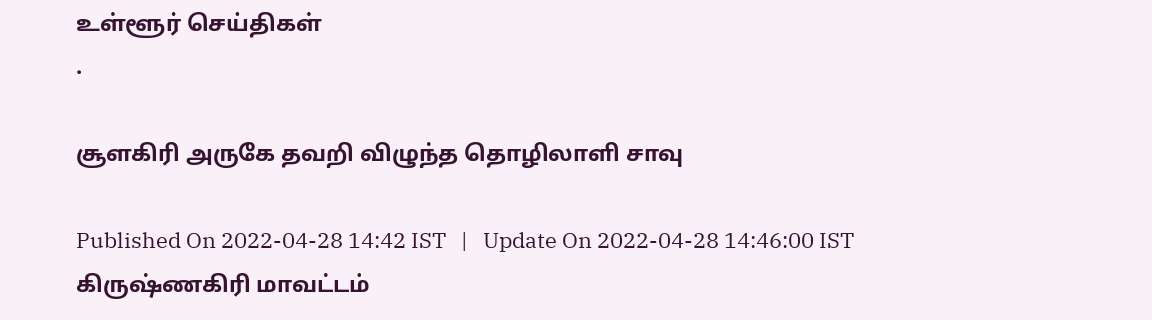உள்ளூர் செய்திகள்
.

சூளகிரி அருகே தவறி விழுந்த தொழிலாளி சாவு

Published On 2022-04-28 14:42 IST   |   Update On 2022-04-28 14:46:00 IST
கிருஷ்ணகிரி மாவட்டம்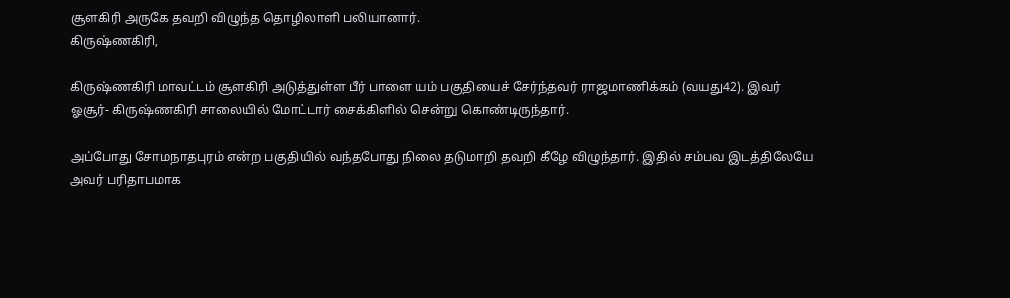சூளகிரி அருகே தவறி விழுந்த தொழிலாளி பலியானார்.
கிருஷ்ணகிரி,

கிருஷ்ணகிரி மாவட்டம் சூளகிரி அடுத்துள்ள பீர் பாளை யம் பகுதியைச் சேர்ந்தவர் ராஜமாணிக்கம் (வயது42). இவர் ஓசூர்- கிருஷ்ணகிரி சாலையில் மோட்டார் சைக்கிளில் சென்று கொண்டிருந்தார்.

அப்போது சோமநாதபுரம் என்ற பகுதியில் வந்தபோது நிலை தடுமாறி தவறி கீழே விழுந்தார். இதில் சம்பவ இடத்திலேயே அவர் பரிதாபமாக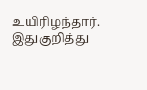உயிரிழந்தார். இதுகுறித்து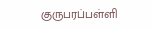குருபரப்பள்ளி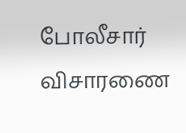போலீசார் விசாரணை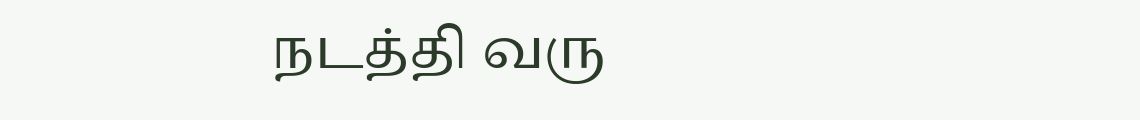நடத்தி வரு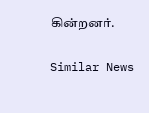கின்றனர்.

Similar News